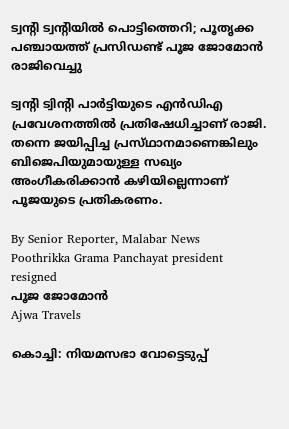ട്വന്റി ട്വന്റിയിൽ പൊട്ടിത്തെറി; പൂതൃക്ക പഞ്ചായത്ത് പ്രസിഡണ്ട് പൂജ ജോമോൻ രാജിവെച്ചു

ട്വന്റി ട്വിന്റി പാർട്ടിയുടെ എൻഡിഎ പ്രവേശനത്തിൽ പ്രതിഷേധിച്ചാണ് രാജി. തന്നെ ജയിപ്പിച്ച പ്രസ്‌ഥാനമാണെങ്കിലും ബിജെപിയുമായുള്ള സഖ്യം അംഗീകരിക്കാൻ കഴിയില്ലെന്നാണ് പൂജയുടെ പ്രതികരണം.

By Senior Reporter, Malabar News
Poothrikka Grama Panchayat president resigned
പൂജ ജോമോൻ
Ajwa Travels

കൊച്ചി: നിയമസഭാ വോട്ടെടുപ്പ്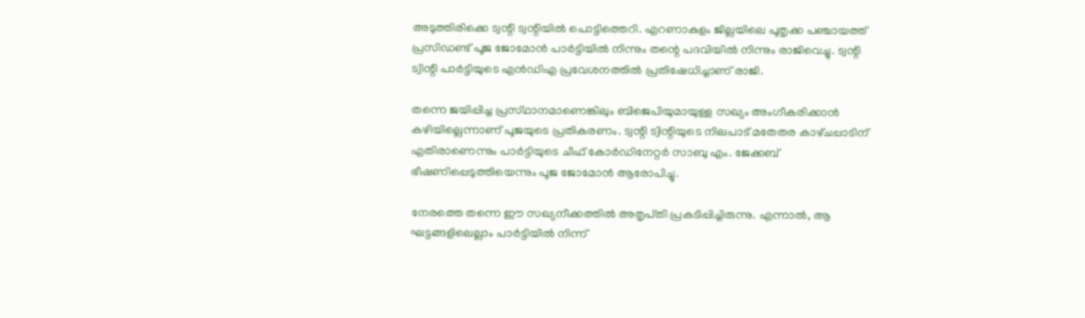അടുത്തിരിക്കെ ട്വന്റി ട്വന്റിയിൽ പൊട്ടിത്തെറി. എറണാകുളം ജില്ലയിലെ പൂതൃക്ക പഞ്ചായത്ത് പ്രസിഡണ്ട് പൂജ ജോമോൻ പാർട്ടിയിൽ നിന്നും തന്റെ പദവിയിൽ നിന്നും രാജിവെച്ചു. ട്വന്റി ട്വിന്റി പാർട്ടിയുടെ എൻഡിഎ പ്രവേശനത്തിൽ പ്രതിഷേധിച്ചാണ് രാജി.

തന്നെ ജയിപ്പിച്ച പ്രസ്‌ഥാനമാണെങ്കിലും ബിജെപിയുമായുള്ള സഖ്യം അംഗീകരിക്കാൻ കഴിയില്ലെന്നാണ് പൂജയുടെ പ്രതികരണം. ട്വന്റി ട്വിന്റിയുടെ നിലപാട് മതേതര കാഴ്‌ചപ്പാടിന് എതിരാണെന്നും പാർട്ടിയുടെ ചീഫ് കോർഡിനേറ്റർ സാബു എം. ജേക്കബ് ഭീഷണിപ്പെടുത്തിയെന്നും പൂജ ജോമോൻ ആരോപിച്ചു.

നേരത്തെ തന്നെ ഈ സഖ്യനീക്കത്തിൽ അതൃപ്‌തി പ്രകടിപ്പിച്ചിരുന്നു. എന്നാൽ, ആ ഘട്ടങ്ങളിലെല്ലാം പാർട്ടിയിൽ നിന്ന്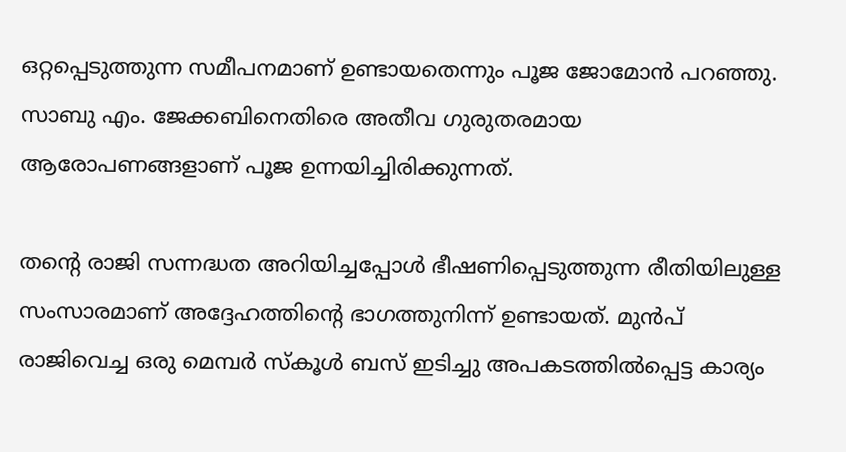ഒറ്റപ്പെടുത്തുന്ന സമീപനമാണ് ഉണ്ടായതെന്നും പൂജ ജോമോൻ പറഞ്ഞു. സാബു എം. ജേക്കബിനെതിരെ അതീവ ഗുരുതരമായ ആരോപണങ്ങളാണ് പൂജ ഉന്നയിച്ചിരിക്കുന്നത്.

തന്റെ രാജി സന്നദ്ധത അറിയിച്ചപ്പോൾ ഭീഷണിപ്പെടുത്തുന്ന രീതിയിലുള്ള സംസാരമാണ് അദ്ദേഹത്തിന്റെ ഭാഗത്തുനിന്ന് ഉണ്ടായത്. മുൻപ് രാജിവെച്ച ഒരു മെമ്പർ സ്‌കൂൾ ബസ് ഇടിച്ചു അപകടത്തിൽപ്പെട്ട കാര്യം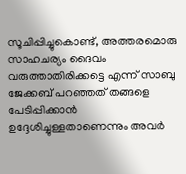സൂചിപ്പിച്ചുകൊണ്ട്, അത്തരമൊരു സാഹചര്യം ദൈവം വരുത്താതിരിക്കട്ടെ എന്ന് സാബു ജേക്കബ് പറഞ്ഞത് തങ്ങളെ പേടിപ്പിക്കാൻ ഉദ്ദേശിച്ചുള്ളതാണെന്നും അവർ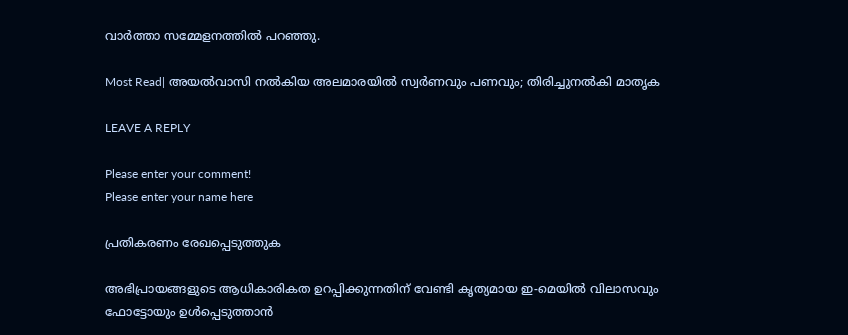വാർത്താ സമ്മേളനത്തിൽ പറഞ്ഞു.

Most Read| അയൽവാസി നൽകിയ അലമാരയിൽ സ്വർണവും പണവും; തിരിച്ചുനൽകി മാതൃക

LEAVE A REPLY

Please enter your comment!
Please enter your name here

പ്രതികരണം രേഖപ്പെടുത്തുക

അഭിപ്രായങ്ങളുടെ ആധികാരികത ഉറപ്പിക്കുന്നതിന് വേണ്ടി കൃത്യമായ ഇ-മെയിൽ വിലാസവും ഫോട്ടോയും ഉൾപ്പെടുത്താൻ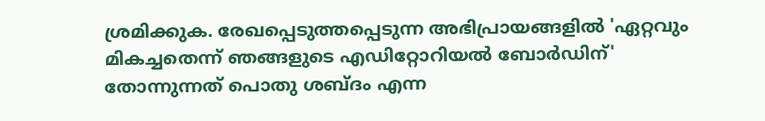ശ്രമിക്കുക. രേഖപ്പെടുത്തപ്പെടുന്ന അഭിപ്രായങ്ങളിൽ 'ഏറ്റവും മികച്ചതെന്ന് ഞങ്ങളുടെ എഡിറ്റോറിയൽ ബോർഡിന്' തോന്നുന്നത് പൊതു ശബ്‌ദം എന്ന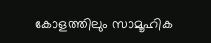കോളത്തിലും സാമൂഹിക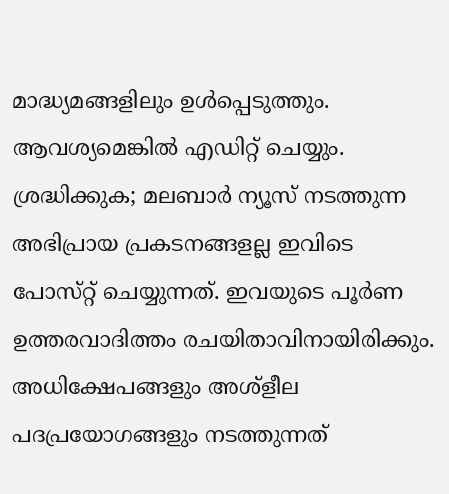മാദ്ധ്യമങ്ങളിലും ഉൾപ്പെടുത്തും. ആവശ്യമെങ്കിൽ എഡിറ്റ് ചെയ്യും. ശ്രദ്ധിക്കുക; മലബാർ ന്യൂസ് നടത്തുന്ന അഭിപ്രായ പ്രകടനങ്ങളല്ല ഇവിടെ പോസ്‌റ്റ് ചെയ്യുന്നത്. ഇവയുടെ പൂർണ ഉത്തരവാദിത്തം രചയിതാവിനായിരിക്കും. അധിക്ഷേപങ്ങളും അശ്‌ളീല പദപ്രയോഗങ്ങളും നടത്തുന്നത്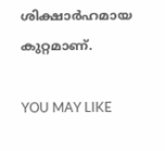ശിക്ഷാർഹമായ കുറ്റമാണ്.

YOU MAY LIKE